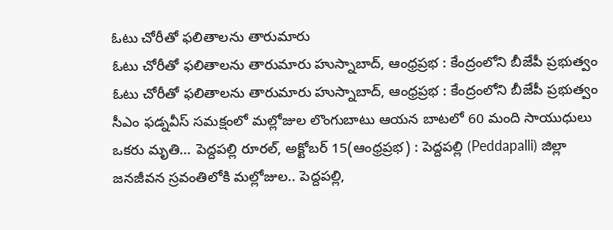ఓటు చోరీతో ఫలితాలను తారుమారు
ఓటు చోరీతో ఫలితాలను తారుమారు హుస్నాబాద్, ఆంధ్రప్రభ : కేంద్రంలోని బీజేపీ ప్రభుత్వం
ఓటు చోరీతో ఫలితాలను తారుమారు హుస్నాబాద్, ఆంధ్రప్రభ : కేంద్రంలోని బీజేపీ ప్రభుత్వం
సీఎం ఫడ్నవీస్ సమక్షంలో మల్లోజుల లొంగుబాటు ఆయన బాటలో 60 మంది సాయుధులు
ఒకరు మృతి… పెద్దపల్లి రూరల్, అక్టోబర్ 15(ఆంధ్రప్రభ) : పెద్దపల్లి (Peddapalli) జిల్లా
జనజీవన స్రవంతిలోకి మల్లోజుల.. పెద్దపల్లి,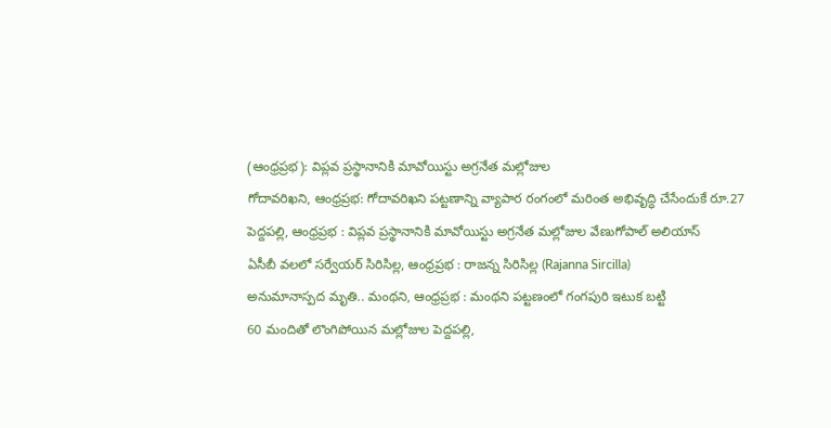(ఆంధ్రప్రభ): విప్లవ ప్రస్థానానికి మావోయిస్టు అగ్రనేత మల్లోజుల
గోదావరిఖని, ఆంధ్రప్రభ: గోదావరిఖని పట్టణాన్ని వ్యాపార రంగంలో మరింత అభివృద్ధి చేసేందుకే రూ.27
పెద్దపల్లి, ఆంధ్రప్రభ : విప్లవ ప్రస్థానానికి మావోయిస్టు అగ్రనేత మల్లోజుల వేణుగోపాల్ అలియాస్
ఏసీబీ వలలో సర్వేయర్ సిరిసిల్ల, ఆంధ్రప్రభ : రాజన్న సిరిసిల్ల (Rajanna Sircilla)
అనుమానాస్పద మృతి.. మంథని, ఆంధ్రప్రభ : మంథని పట్టణంలో గంగపురి ఇటుక బట్టి
60 మందితో లొంగిపోయిన మల్లోజుల పెద్దపల్లి,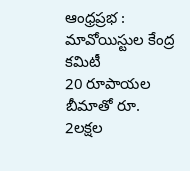ఆంధ్రప్రభ : మావోయిస్టుల కేంద్ర కమిటీ
20 రూపాయల బీమాతో రూ. 2లక్షల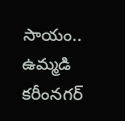సాయం.. ఉమ్మడి కరీంనగర్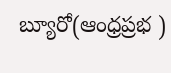బ్యూరో(ఆంధ్రప్రభ )